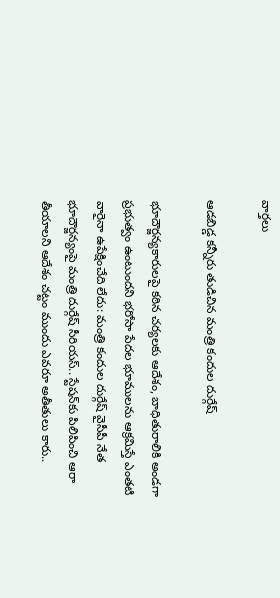వార్త‌లు

ఆడబిడ్డ కన్నీరు తుడిచిన మంత్రి కందుల దుర్గేష్

భూదౌర్జన్యకారులపై కఠిన చర్యలకు ఆదేశం, బాధితురాలికి అండగా ప్రభుత్వం ఉంటుందని భరోసా పేదల భూములను ఆక్రమిస్తే ఎంతటి వారైనా ఉపేక్షించేది లేదు: మంత్రి కందుల దుర్గేష్ వైసీపీ నేత భూదౌర్జన్యంపై మంత్రి దుర్గేష్ సీరియస్.. స్టేషన్‌కు పిలిపించి ఆరా తీయాలని ఆదేశం చట్టం ముందు ఎవరూ అతీతులు కారు..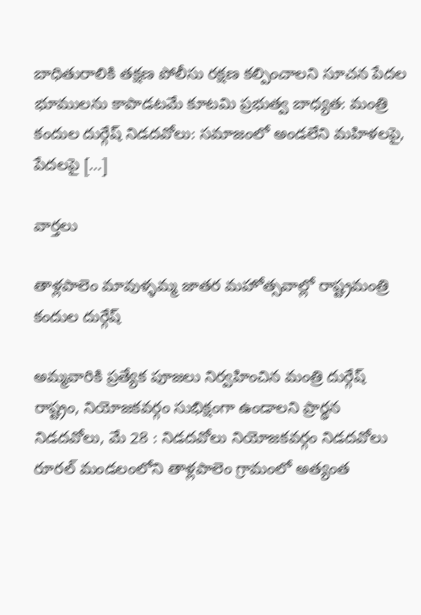బాధితురాలికి తక్షణ పోలీసు రక్షణ కల్పించాలని సూచన పేదల భూములను కాపాడటమే కూటమి ప్రభుత్వ బాధ్యత: మంత్రి కందుల దుర్గేష్ నిడదవోలు: సమాజంలో అండలేని మహిళలపై, పేదలపై […]

వార్త‌లు

తాళ్లపాలెం మావుళ్ళమ్మ జాతర మహోత్సవాల్లో రాష్ట్రమంత్రి కందుల దుర్గేష్

అమ్మవారికి ప్రత్యేక పూజలు నిర్వహించిన మంత్రి దుర్గేష్ రాష్ట్రం, నియోజకవర్గం సుభిక్షంగా ఉండాలని ప్రార్థన నిడదవోలు, మే 28 : నిడదవోలు నియోజకవర్గం నిడదవోలు రూరల్ మండలంలోని తాళ్లపాలెం గ్రామంలో అత్యంత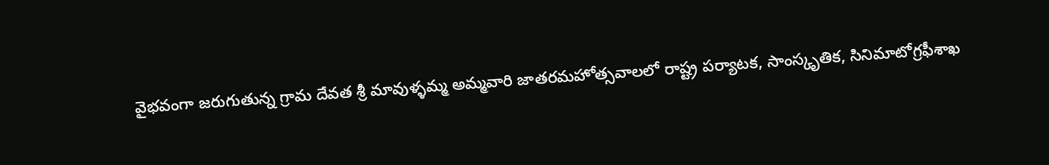వైభవంగా జరుగుతున్న గ్రామ దేవత శ్రీ మావుళ్ళమ్మ అమ్మవారి జాతరమహోత్సవాలలో రాష్ట్ర పర్యాటక, సాంస్కృతిక, సినిమాటోగ్రఫీశాఖ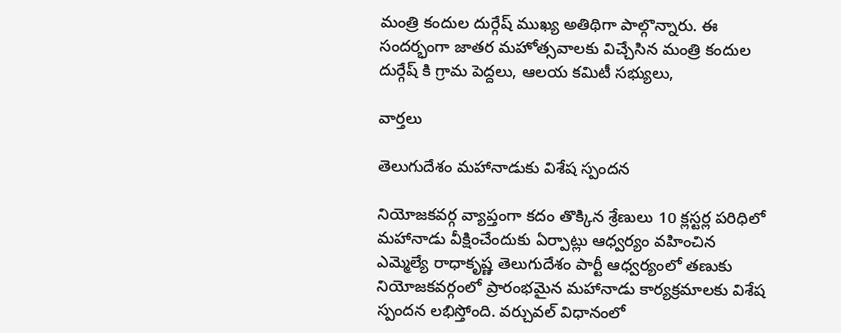మంత్రి కందుల దుర్గేష్ ముఖ్య అతిథిగా పాల్గొన్నారు. ఈ సందర్భంగా జాతర మహోత్సవాలకు విచ్చేసిన మంత్రి కందుల దుర్గేష్ కి గ్రామ పెద్దలు, ఆలయ కమిటీ సభ్యులు,

వార్త‌లు

తెలుగుదేశం మహానాడుకు విశేష స్పందన

నియోజకవర్గ వ్యాప్తంగా కదం తొక్కిన శ్రేణులు 10 క్లస్టర్ల పరిధిలో మహానాడు వీక్షించేందుకు ఏర్పాట్లు ఆధ్వర్యం వహించిన ఎమ్మెల్యే రాధాకృష్ణ తెలుగుదేశం పార్టీ ఆధ్వర్యంలో తణుకు నియోజకవర్గంలో ప్రారంభమైన మహానాడు కార్యక్రమాలకు విశేష స్పందన లభిస్తోంది. వర్చువల్ విధానంలో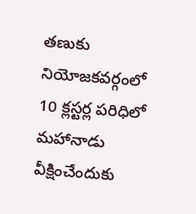తణుకు నియోజకవర్గంలో 10 క్లస్టర్ల పరిధిలో మహానాడు వీక్షించేందుకు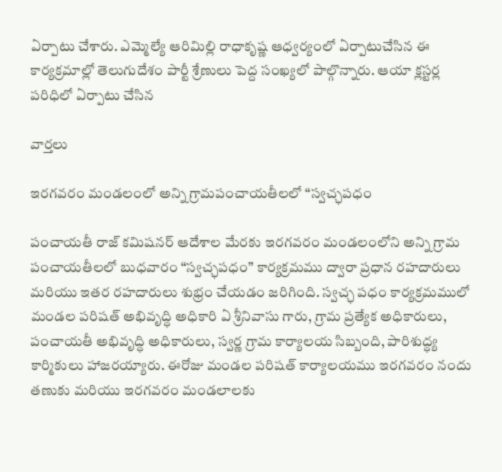ఏర్పాటు చేశారు. ఎమ్మెల్యే ఆరిమిల్లి రాధాకృష్ణ ఆధ్వర్యంలో ఏర్పాటుచేసిన ఈ కార్యక్రమాల్లో తెలుగుదేశం పార్టీ శ్రేణులు పెద్ద సంఖ్యలో పాల్గొన్నారు. ఆయా క్లస్టర్ల పరిధిలో ఏర్పాటు చేసిన

వార్త‌లు

ఇరగవరం మండలంలో అన్ని గ్రామపంచాయతీలలో “స్వచ్ఛపధం

పంచాయతీ రాజ్ కమిషనర్ ఆదేశాల మేరకు ఇరగవరం మండలంలోని అన్ని గ్రామ పంచాయతీలలో బుధవారం “స్వచ్ఛపధం” కార్యక్రమము ద్వారా ప్రధాన రహదారులు మరియు ఇతర రహదారులు శుభ్రం చేయడం జరిగింది. స్వచ్ఛ పధం కార్యక్రమములో మండల పరిషత్ అభివృద్ధి అధికారి ఏ శ్రీనివాసు గారు, గ్రామ ప్రత్యేక అధికారులు, పంచాయతీ అభివృద్ధి అధికారులు, స్వర్ణ గ్రామ కార్యాలయ సిబ్బంది, పారిశుద్ధ్య కార్మికులు హాజరయ్యారు. ఈరోజు మండల పరిషత్ కార్యాలయము ఇరగవరం నందు తణుకు మరియు ఇరగవరం మండలాలకు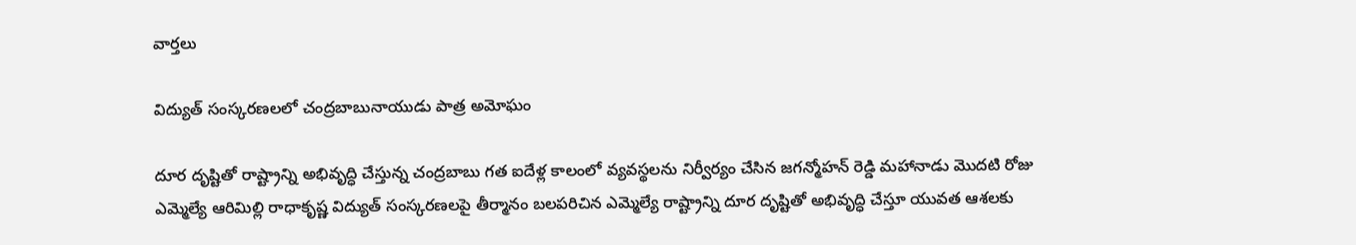వార్త‌లు

విద్యుత్ సంస్కరణలలో చంద్రబాబునాయుడు పాత్ర అమోఘం

దూర దృష్టితో రాష్ట్రాన్ని అభివృద్ధి చేస్తున్న చంద్రబాబు గత ఐదేళ్ల కాలంలో వ్యవస్థలను నిర్వీర్యం చేసిన జగన్మోహన్ రెడ్డి మహానాడు మొదటి రోజు ఎమ్మెల్యే ఆరిమిల్లి రాధాకృష్ణ విద్యుత్ సంస్కరణలపై తీర్మానం బలపరిచిన ఎమ్మెల్యే రాష్ట్రాన్ని దూర దృష్టితో అభివృద్ధి చేస్తూ యువత ఆశలకు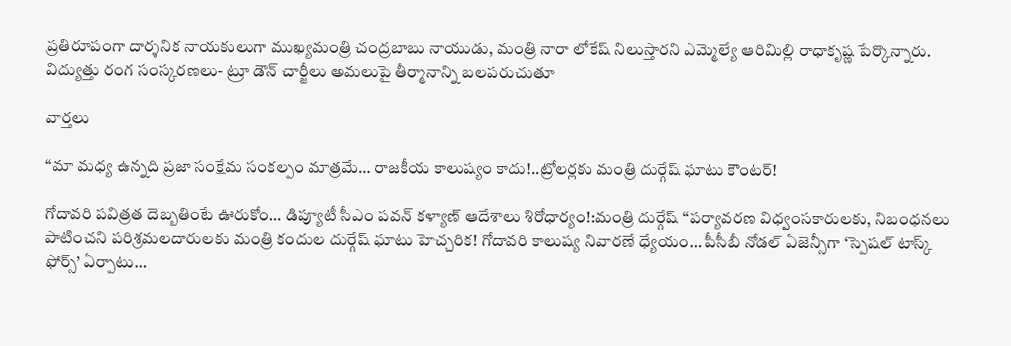ప్రతిరూపంగా దార్శనిక నాయకులుగా ముఖ్యమంత్రి చంద్రబాబు నాయుడు, మంత్రి నారా లోకేష్ నిలుస్తారని ఎమ్మెల్యే ఆరిమిల్లి రాధాకృష్ణ పేర్కొన్నారు. విద్యుత్తు రంగ సంస్కరణలు- ట్రూ డౌన్ చార్జీలు అమలుపై తీర్మానాన్ని బలపరుచుతూ

వార్త‌లు

“మా మధ్య ఉన్నది ప్రజా సంక్షేమ సంకల్పం మాత్రమే… రాజకీయ కాలుష్యం కాదు!..ట్రోలర్లకు మంత్రి దుర్గేష్ ఘాటు కౌంటర్!

గోదావరి పవిత్రత దెబ్బతింటే ఊరుకోం… డిప్యూటీ సీఎం పవన్ కళ్యాణ్ ఆదేశాలు శిరోధార్యం!:మంత్రి దుర్గేష్ “పర్యావరణ విధ్వంసకారులకు, నిబంధనలు పాటించని పరిశ్రమలదారులకు మంత్రి కందుల దుర్గేష్ ఘాటు హెచ్చరిక! గోదావరి కాలుష్య నివారణే ధ్యేయం… పీసీబీ నోడల్ ఏజెన్సీగా ‘స్పెషల్ టాస్క్ ఫోర్స్’ ఏర్పాటు…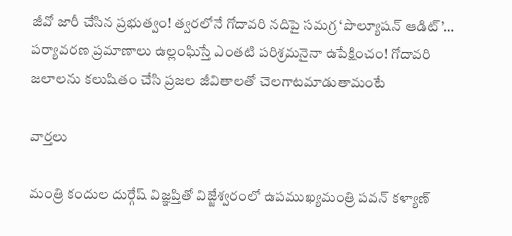జీవో జారీ చేసిన ప్రభుత్వం! త్వరలోనే గోదావరి నదిపై సమగ్ర ‘పొల్యూషన్ ఆడిట్’… పర్యావరణ ప్రమాణాలు ఉల్లంఘిస్తే ఎంతటి పరిశ్రమనైనా ఉపేక్షించం! గోదావరి జలాలను కలుషితం చేసి ప్రజల జీవితాలతో చెలగాటమాడుతామంటే

వార్త‌లు

మంత్రి కందుల దుర్గేష్ విజ్ఞప్తితో విజ్జేశ్వరంలో ఉపముఖ్యమంత్రి పవన్ కళ్యాణ్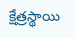క్షేత్రస్థాయి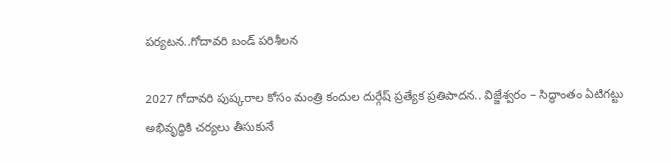పర్యటన..గోదావరి బండ్ పరిశీలన

2027 గోదావరి పుష్కరాల కోసం మంత్రి కందుల దుర్గేష్ ప్రత్యేక ప్రతిపాదన.. విజ్జేశ్వరం – సిద్ధాంతం ఏటిగట్టు అభివృద్ధికి చర్యలు తీసుకునే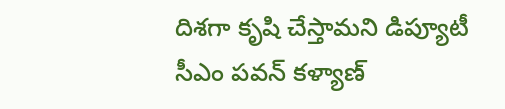దిశగా కృషి చేస్తామని డిప్యూటీ సీఎం పవన్ కళ్యాణ్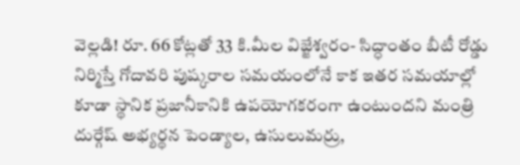వెల్లడి! రూ. 66 కోట్లతో 33 కి.మీల విజ్జేశ్వరం- సిద్ధాంతం బీటీ రోడ్డు నిర్మిస్తే గోదావరి పుష్కరాల సమయంలోనే కాక ఇతర సమయాల్లో కూడా స్థానిక ప్రజానీకానికి ఉపయోగకరంగా ఉంటుందని మంత్రి దుర్గేష్ అభ్యర్థన పెండ్యాల, ఉసులుమర్రు,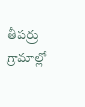తీపర్రు గ్రామాల్లో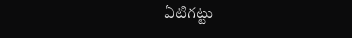ఏటిగట్టు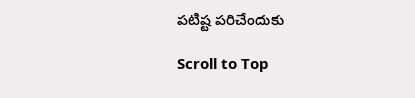పటిష్ట పరిచేందుకు

Scroll to Top